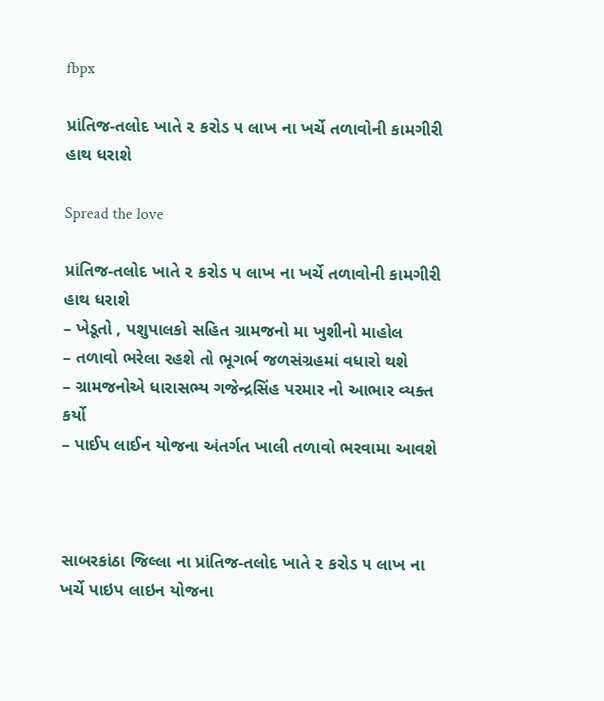fbpx

પ્રાંતિજ-તલોદ ખાતે ૨ કરોડ ૫ લાખ ના ખર્ચે તળાવોની કામગીરી હાથ ધરાશે

Spread the love

પ્રાંતિજ-તલોદ ખાતે ૨ કરોડ ૫ લાખ ના ખર્ચે તળાવોની કામગીરી હાથ ધરાશે
– ખેડૂતો , પશુપાલકો સહિત ગ્રામજનો મા ખુશીનો માહોલ
– તળાવો ભરેલા રહશે તો ભૂગર્ભ જળસંગ્રહમાં વધારો થશે
– ગ્રામજનોએ ધારાસભ્ય ગજેન્દ્રસિંહ પરમાર નો આભાર વ્યક્ત કર્યો
– પાઈપ લાઈન યોજના અંતર્ગત ખાલી તળાવો ભરવામા આવશે



સાબરકાંઠા જિલ્લા ના પ્રાંતિજ-તલોદ ખાતે ૨ કરોડ ૫ લાખ ના ખર્ચે પાઇપ લાઇન યોજના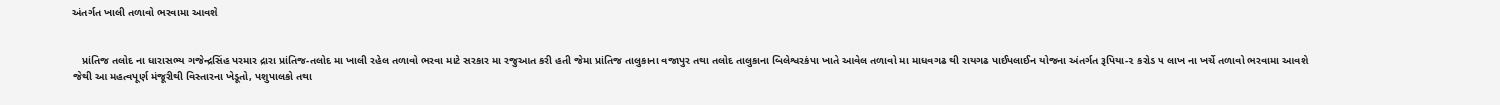અંતર્ગત ખાલી તળાવો ભરવામા આવશે


   પ્રાંતિજ તલોદ ના ધારાસભ્ય ગજેન્દ્રસિંહ પરમાર દ્રારા પ્રાંતિજ-તલોદ મા ખાલી રહેલ તળાવો ભરવા માટે સરકાર મા રજુઆત કરી હતી જેમા પ્રાંતિજ તાલુકાના વજાપુર તથા તલોદ તાલુકાના બિલેશ્વરકંપા ખાતે આવેલ તળાવો મા માધવગઢ થી રાયગઢ પાઈપલાઈન યોજના અંતર્ગત રૂપિયા-૨ કરોડ ૫ લાખ ના ખર્ચે તળાવો ભરવામા આવશે જેથી આ મહત્વપૂર્ણ મંજૂરીથી વિસ્તારના ખેડૂતો, પશુપાલકો તથા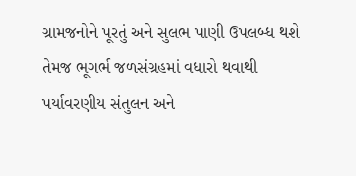ગ્રામજનોને પૂરતું અને સુલભ પાણી ઉપલબ્ધ થશે તેમજ ભૂગર્ભ જળસંગ્રહમાં વધારો થવાથી પર્યાવરણીય સંતુલન અને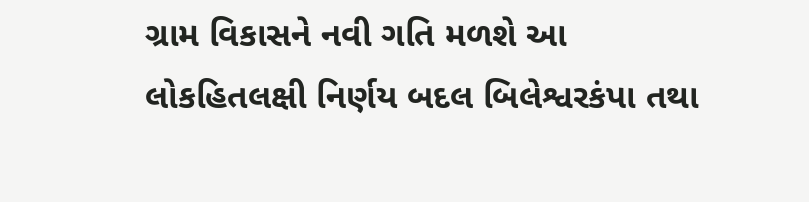ગ્રામ વિકાસને નવી ગતિ મળશે આ લોકહિતલક્ષી નિર્ણય બદલ બિલેશ્વરકંપા તથા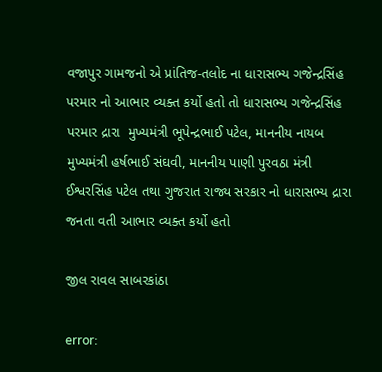વજાપુર ગામજનો એ પ્રાંતિજ-તલોદ ના ધારાસભ્ય ગજેન્દ્રસિંહ પરમાર નો આભાર વ્યક્ત કર્યો હતો તો ધારાસભ્ય ગજેન્દ્રસિંહ પરમાર દ્રારા  મુખ્યમંત્રી ભૂપેન્દ્રભાઈ પટેલ, માનનીય નાયબ મુખ્યમંત્રી હર્ષભાઈ સંઘવી, માનનીય પાણી પુરવઠા મંત્રી ઈશ્વરસિંહ પટેલ તથા ગુજરાત રાજ્ય સરકાર નો ધારાસભ્ય દ્રારા જનતા વતી આભાર વ્યક્ત કર્યો હતો

જીલ રાવલ સાબરકાંઠા

error: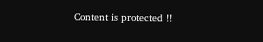Content is protected !!